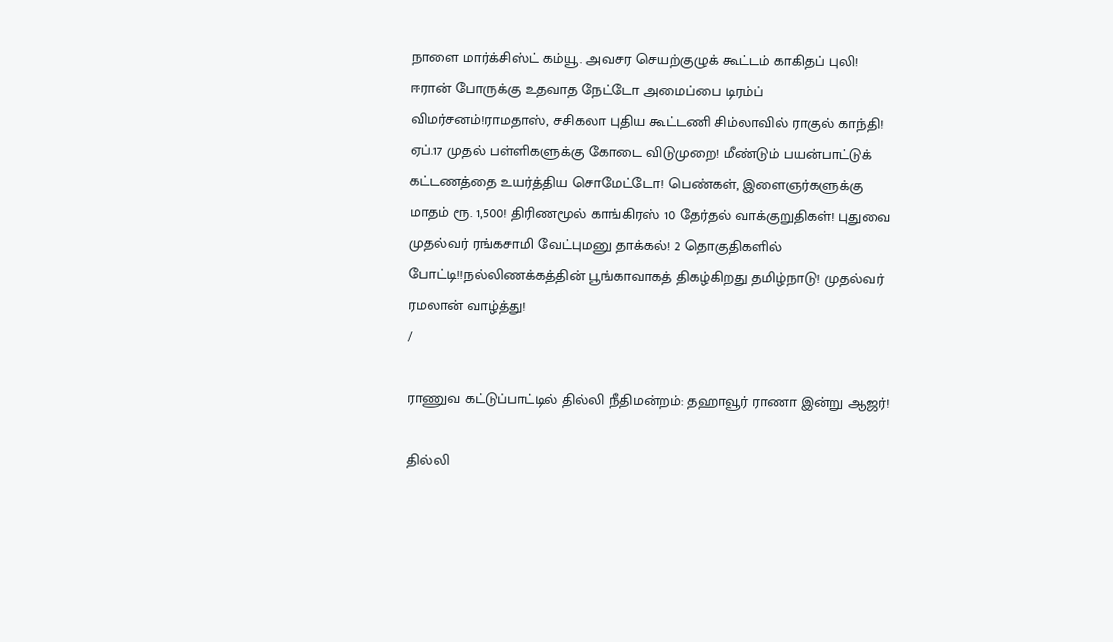நாளை மார்க்சிஸ்ட் கம்யூ. அவசர செயற்குழுக் கூட்டம் காகிதப் புலி! ஈரான் போருக்கு உதவாத நேட்டோ அமைப்பை டிரம்ப் விமர்சனம்!ராமதாஸ், சசிகலா புதிய கூட்டணி சிம்லாவில் ராகுல் காந்தி! ஏப்.17 முதல் பள்ளிகளுக்கு கோடை விடுமுறை! மீண்டும் பயன்பாட்டுக் கட்டணத்தை உயர்த்திய சொமேட்டோ! பெண்கள், இளைஞர்களுக்கு மாதம் ரூ. 1,500! திரிணமூல் காங்கிரஸ் 10 தேர்தல் வாக்குறுதிகள்! புதுவை முதல்வர் ரங்கசாமி வேட்புமனு தாக்கல்! 2 தொகுதிகளில் போட்டி!!நல்லிணக்கத்தின் பூங்காவாகத் திகழ்கிறது தமிழ்நாடு! முதல்வர் ரமலான் வாழ்த்து!
/

ராணுவ கட்டுப்பாட்டில் தில்லி நீதிமன்றம்: தஹாவூர் ராணா இன்று ஆஜர்!

தில்லி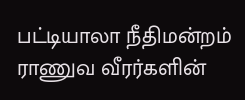பட்டியாலா நீதிமன்றம் ராணுவ வீரர்களின்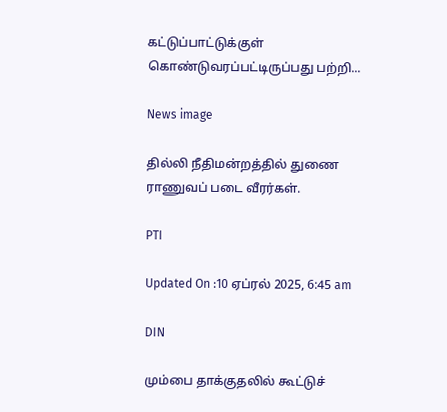கட்டுப்பாட்டுக்குள் கொண்டுவரப்பட்டிருப்பது பற்றி...

News image

தில்லி நீதிமன்றத்தில் துணை ராணுவப் படை வீரர்கள்.

PTI

Updated On :10 ஏப்ரல் 2025, 6:45 am

DIN

மும்பை தாக்குதலில் கூட்டுச்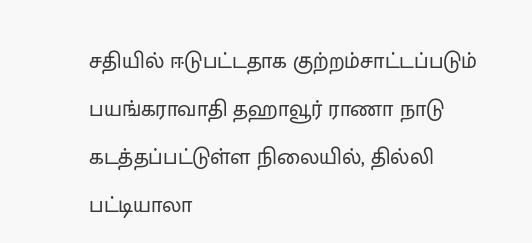சதியில் ஈடுபட்டதாக குற்றம்சாட்டப்படும் பயங்கராவாதி தஹாவூர் ராணா நாடு கடத்தப்பட்டுள்ள நிலையில், தில்லி பட்டியாலா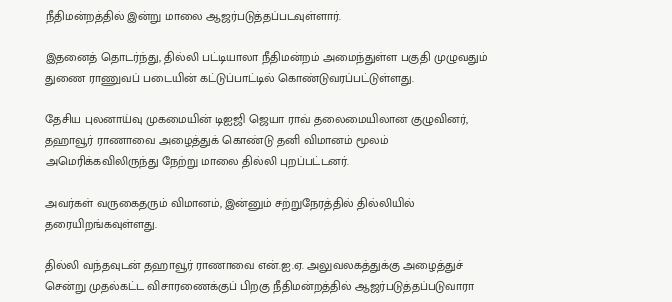நீதிமன்றத்தில் இன்று மாலை ஆஜர்படுத்தப்படவுள்ளார்.

இதனைத் தொடர்ந்து, தில்லி பட்டியாலா நீதிமன்றம் அமைந்துள்ள பகுதி முழுவதும் துணை ராணுவப் படையின் கட்டுப்பாட்டில் கொண்டுவரப்பட்டுள்ளது.

தேசிய புலனாய்வு முகமையின் டிஐஜி ஜெயா ராவ் தலைமையிலான குழுவினர், தஹாவூர் ராணாவை அழைத்துக் கொண்டு தனி விமானம் மூலம் அமெரிக்கவிலிருந்து நேற்று மாலை தில்லி புறப்பட்டனர்.

அவர்கள் வருகைதரும் விமானம், இன்னும் சற்றுநேரத்தில் தில்லியில் தரையிறங்கவுள்ளது.

தில்லி வந்தவுடன் தஹாவூர் ராணாவை என்.ஐ.ஏ. அலுவலகத்துக்கு அழைத்துச் சென்று முதல்கட்ட விசாரணைக்குப் பிறகு நீதிமன்றத்தில் ஆஜர்படுத்தப்படுவாரா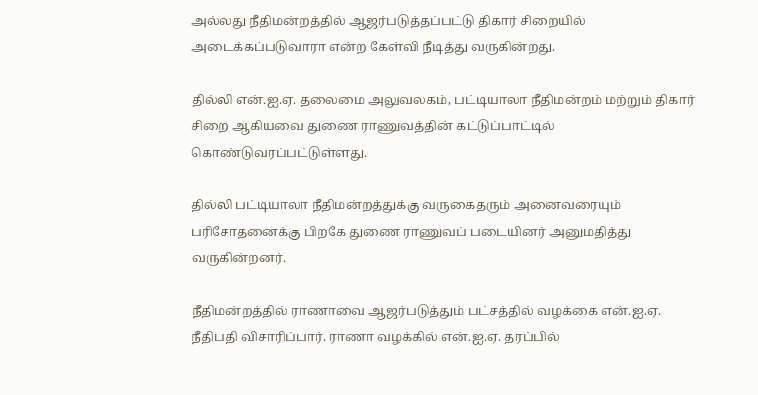அல்லது நீதிமன்றத்தில் ஆஜர்படுத்தப்பட்டு திகார் சிறையில் அடைக்கப்படுவாரா என்ற கேள்வி நீடித்து வருகின்றது.

தில்லி என்.ஐ.ஏ. தலைமை அலுவலகம், பட்டியாலா நீதிமன்றம் மற்றும் திகார் சிறை ஆகியவை துணை ராணுவத்தின் கட்டுப்பாட்டில் கொண்டுவரப்பட்டுள்ளது.

தில்லி பட்டியாலா நீதிமன்றத்துக்கு வருகைதரும் அனைவரையும் பரிசோதனைக்கு பிறகே துணை ராணுவப் படையினர் அனுமதித்து வருகின்றனர்.

நீதிமன்றத்தில் ராணாவை ஆஜர்படுத்தும் பட்சத்தில் வழக்கை என்.ஐ.ஏ. நீதிபதி விசாரிப்பார். ராணா வழக்கில் என்.ஐ.ஏ. தரப்பில்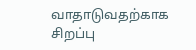வாதாடுவதற்காக சிறப்பு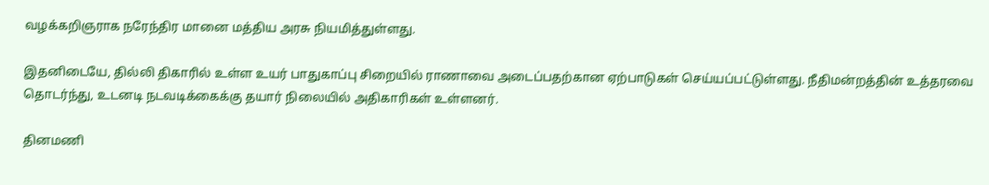வழக்கறிஞராக நரேந்திர மானை மத்திய அரசு நியமித்துள்ளது.

இதனிடையே, தில்லி திகாரில் உள்ள உயர் பாதுகாப்பு சிறையில் ராணாவை அடைப்பதற்கான ஏற்பாடுகள் செய்யப்பட்டுள்ளது. நீதிமன்றத்தின் உத்தரவை தொடர்ந்து, உடனடி நடவடிக்கைக்கு தயார் நிலையில் அதிகாரிகள் உள்ளனர்.

தினமணி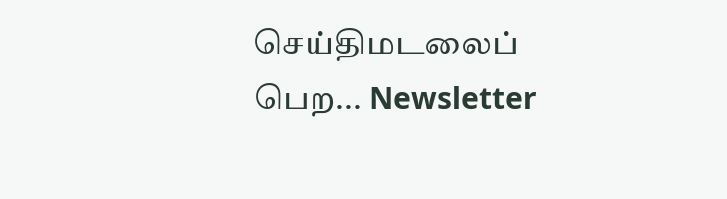செய்திமடலைப் பெற... Newsletter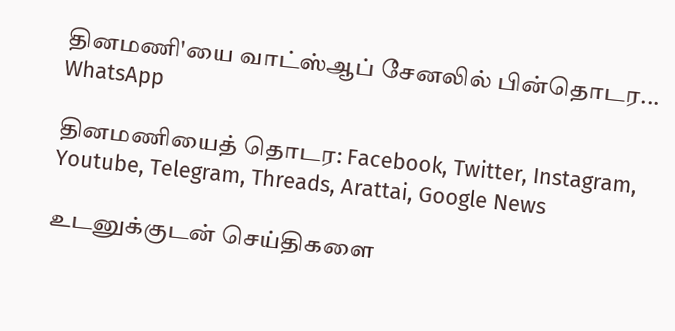தினமணி'யை வாட்ஸ்ஆப் சேனலில் பின்தொடர... WhatsApp

தினமணியைத் தொடர: Facebook, Twitter, Instagram, Youtube, Telegram, Threads, Arattai, Google News

உடனுக்குடன் செய்திகளை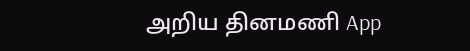அறிய தினமணி App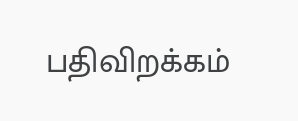பதிவிறக்கம்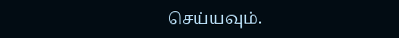செய்யவும்.